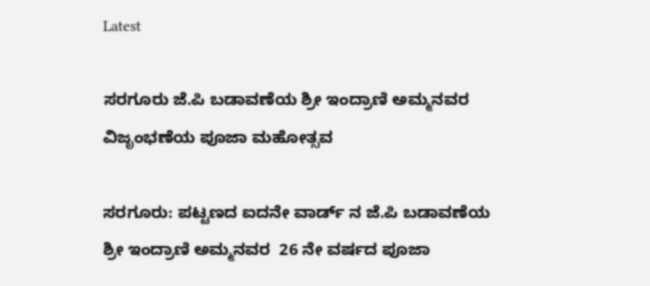Latest

ಸರಗೂರು ಜೆ.ಪಿ ಬಡಾವಣೆಯ ಶ್ರೀ ಇಂದ್ರಾಣಿ ಅಮ್ಮನವರ ವಿಜೃಂಭಣೆಯ ಪೂಜಾ ಮಹೋತ್ಸವ

ಸರಗೂರು: ಪಟ್ಟಣದ ಐದನೇ ವಾರ್ಡ್ ನ ಜೆ.ಪಿ ಬಡಾವಣೆಯ ಶ್ರೀ ಇಂದ್ರಾಣಿ ಅಮ್ಮನವರ  26 ನೇ ವರ್ಷದ ಪೂಜಾ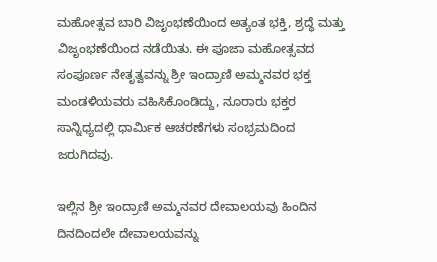ಮಹೋತ್ಸವ ಬಾರಿ ವಿಜೃಂಭಣೆಯಿಂದ ಅತ್ಯಂತ ಭಕ್ತಿ, ಶ್ರದ್ಧೆ ಮತ್ತು ವಿಜೃಂಭಣೆಯಿಂದ ನಡೆಯಿತು. ಈ ಪೂಜಾ ಮಹೋತ್ಸವದ ಸಂಪೂರ್ಣ ನೇತೃತ್ವವನ್ನು ಶ್ರೀ ಇಂದ್ರಾಣಿ ಅಮ್ಮನವರ ಭಕ್ತ ಮಂಡಳಿಯವರು ವಹಿಸಿಕೊಂಡಿದ್ದು, ನೂರಾರು ಭಕ್ತರ ಸಾನ್ನಿಧ್ಯದಲ್ಲಿ ಧಾರ್ಮಿಕ ಆಚರಣೆಗಳು ಸಂಭ್ರಮದಿಂದ ಜರುಗಿದವು.

ಇಲ್ಲಿನ ಶ್ರೀ ಇಂದ್ರಾಣಿ ಅಮ್ಮನವರ ದೇವಾಲಯವು ಹಿಂದಿನ ದಿನದಿಂದಲೇ ದೇವಾಲಯವನ್ನು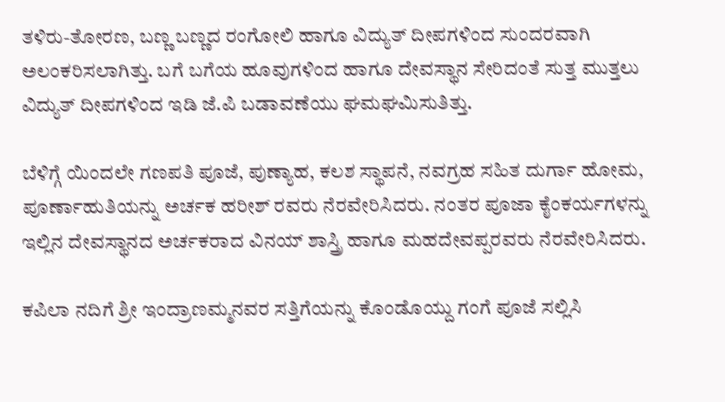ತಳಿರು-ತೋರಣ, ಬಣ್ಣ ಬಣ್ಣದ ರಂಗೋಲಿ ಹಾಗೂ ವಿದ್ಯುತ್ ದೀಪಗಳಿಂದ ಸುಂದರವಾಗಿ ಅಲಂಕರಿಸಲಾಗಿತ್ತು. ಬಗೆ ಬಗೆಯ ಹೂವುಗಳಿಂದ ಹಾಗೂ ದೇವಸ್ಥಾನ ಸೇರಿದಂತೆ ಸುತ್ತ ಮುತ್ತಲು ವಿದ್ಯುತ್ ದೀಪಗಳಿಂದ ಇಡಿ ಜೆ.ಪಿ ಬಡಾವಣೆಯು ಘಮಘಮಿಸುತಿತ್ತು.

ಬೆಳಿಗ್ಗೆ ಯಿಂದಲೇ ಗಣಪತಿ ಪೂಜೆ, ಪುಣ್ಯಾಹ, ಕಲಶ ಸ್ಥಾಪನೆ, ನವಗ್ರಹ ಸಹಿತ ದುರ್ಗಾ ಹೋಮ, ಪೂರ್ಣಾಹುತಿಯನ್ನು ಅರ್ಚಕ ಹರೀಶ್ ರವರು ನೆರವೇರಿಸಿದರು. ನಂತರ ಪೂಜಾ ಕೈಂಕರ್ಯಗಳನ್ನು ಇಲ್ಲಿನ ದೇವಸ್ಥಾನದ ಅರ್ಚಕರಾದ ವಿನಯ್ ಶಾಸ್ತ್ರಿ ಹಾಗೂ ಮಹದೇವಪ್ಪರವರು ನೆರವೇರಿಸಿದರು.

ಕಪಿಲಾ ನದಿಗೆ ಶ್ರೀ ಇಂದ್ರಾಣಮ್ಮನವರ ಸತ್ತಿಗೆಯನ್ನು ಕೊಂಡೊಯ್ದು ಗಂಗೆ ಪೂಜೆ ಸಲ್ಲಿಸಿ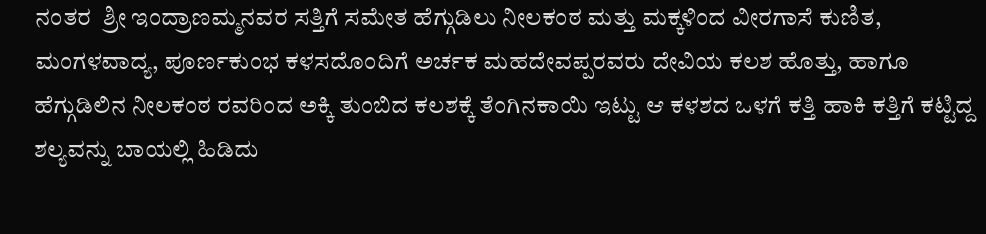ನಂತರ  ಶ್ರೀ ಇಂದ್ರಾಣಮ್ಮನವರ ಸತ್ತಿಗೆ ಸಮೇತ ಹೆಗ್ಗುಡಿಲು ನೀಲಕಂಠ ಮತ್ತು ಮಕ್ಕಳಿಂದ ವೀರಗಾಸೆ ಕುಣಿತ, ಮಂಗಳವಾದ್ಯ, ಪೂರ್ಣಕುಂಭ ಕಳಸದೊಂದಿಗೆ ಅರ್ಚಕ ಮಹದೇವಪ್ಪರವರು ದೇವಿಯ ಕಲಶ ಹೊತ್ತು, ಹಾಗೂ ಹೆಗ್ಗುಡಿಲಿನ ನೀಲಕಂಠ ರವರಿಂದ ಅಕ್ಕಿ ತುಂಬಿದ ಕಲಶಕ್ಕೆ ತೆಂಗಿನಕಾಯಿ ಇಟ್ಟು ಆ ಕಳಶದ ಒಳಗೆ ಕತ್ತಿ ಹಾಕಿ ಕತ್ತಿಗೆ ಕಟ್ಟಿದ್ದ ಶಲ್ಯವನ್ನು ಬಾಯಲ್ಲಿ ಹಿಡಿದು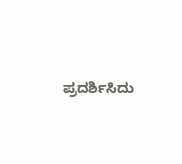ಪ್ರದರ್ಶಿಸಿದು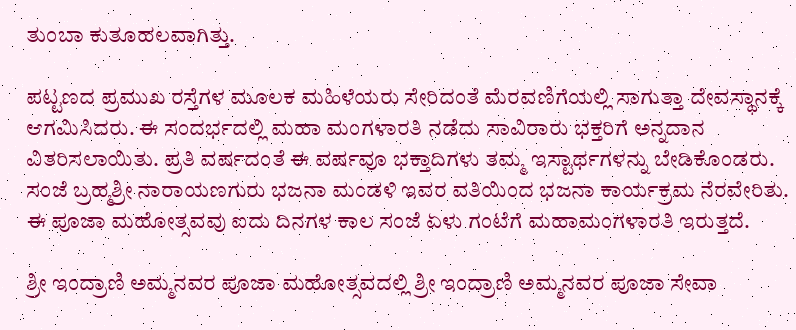ತುಂಬಾ ಕುತೂಹಲವಾಗಿತ್ತು.

ಪಟ್ಟಣದ ಪ್ರಮುಖ ರಸ್ತೆಗಳ ಮೂಲಕ ಮಹಿಳೆಯರು ಸೇರಿದಂತೆ ಮೆರವಣಿಗೆಯಲ್ಲಿ ಸಾಗುತ್ತಾ ದೇವಸ್ಥಾನಕ್ಕೆ ಆಗಮಿಸಿದರು. ಈ ಸಂದರ್ಭದಲ್ಲಿ ಮಹಾ ಮಂಗಳಾರತಿ ನಡೆದು ಸಾವಿರಾರು ಭಕ್ತರಿಗೆ ಅನ್ನದಾನ ವಿತರಿಸಲಾಯಿತು. ಪ್ರತಿ ವರ್ಷದಂತೆ ಈ ವರ್ಷವೂ ಭಕ್ತಾದಿಗಳು ತಮ್ಮ ಇಸ್ಟಾರ್ಥಗಳನ್ನು ಬೇಡಿಕೊಂಡರು. ಸಂಜೆ ಬ್ರಹ್ಮಶ್ರೀ ನಾರಾಯಣಗುರು ಭಜನಾ ಮಂಡಳಿ ಇವರ ವತಿಯಿಂದ ಭಜನಾ ಕಾರ್ಯಕ್ರಮ ನೆರವೇರಿತು. ಈ ಪೂಜಾ ಮಹೋತ್ಸವವು ಐದು ದಿನಗಳ ಕಾಲ ಸಂಜೆ ಏಳು ಗಂಟೆಗೆ ಮಹಾಮಂಗಳಾರತಿ ಇರುತ್ತದೆ.

ಶ್ರೀ ಇಂದ್ರಾಣಿ ಅಮ್ಮನವರ ಪೂಜಾ ಮಹೋತ್ಸವದಲ್ಲಿ ಶ್ರೀ ಇಂದ್ರಾಣಿ ಅಮ್ಮನವರ ಪೂಜಾ ಸೇವಾ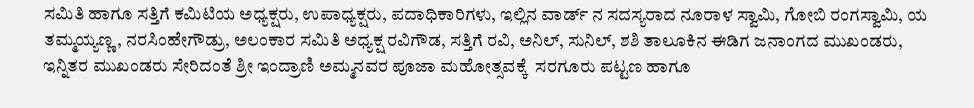ಸಮಿತಿ ಹಾಗೂ ಸತ್ತಿಗೆ ಕಮಿಟಿಯ ಅಧ್ಯಕ್ಷರು, ಉಪಾಧ್ಯಕ್ಷರು, ಪದಾಧಿಕಾರಿಗಳು, ಇಲ್ಲಿನ ವಾರ್ಡ್ ನ ಸದಸ್ಯರಾದ ನೂರಾಳ ಸ್ವಾಮಿ, ಗೋಬಿ ರಂಗಸ್ವಾಮಿ, ಯ ತಮ್ಮಯ್ಯಣ್ಣ, ನರಸಿಂಹೇಗೌಡ್ರು, ಅಲಂಕಾರ ಸಮಿತಿ ಅಧ್ಯಕ್ಷ ರವಿಗೌಡ, ಸತ್ತಿಗೆ ರವಿ, ಅನಿಲ್, ಸುನಿಲ್, ಶಶಿ ತಾಲೂಕಿನ ಈಡಿಗ ಜನಾಂಗದ ಮುಖಂಡರು, ಇನ್ನಿತರ ಮುಖಂಡರು ಸೇರಿದಂತೆ ಶ್ರೀ ಇಂದ್ರಾಣಿ ಅಮ್ಮನವರ ಪೂಜಾ ಮಹೋತ್ಸವಕ್ಕೆ  ಸರಗೂರು ಪಟ್ಟಣ ಹಾಗೂ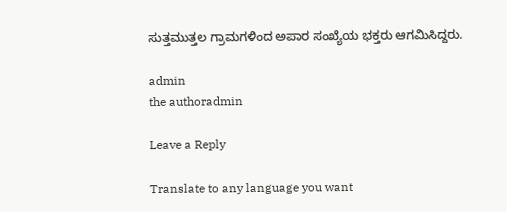ಸುತ್ತಮುತ್ತಲ ಗ್ರಾಮಗಳಿಂದ ಅಪಾರ ಸಂಖ್ಯೆಯ ಭಕ್ತರು ಆಗಮಿಸಿದ್ದರು.

admin
the authoradmin

Leave a Reply

Translate to any language you want